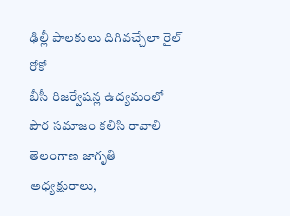ఢిల్లీ పాలకులు దిగివచ్చేలా రైల్ రోకో
బీసీ రిజర్వేషన్ల ఉద్యమంలో పౌర సమాజం కలిసి రావాలి తెలంగాణ జాగృతి అధ్యక్షురాలు,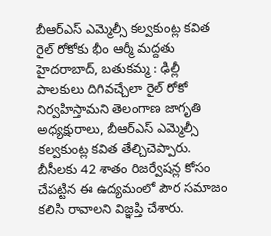బీఆర్ఎస్ ఎమ్మెల్సీ కల్వకుంట్ల కవిత రైల్ రోకోకు భీం ఆర్మీ మద్దతు హైదరాబాద్, బతుకమ్మ : ఢిల్లీ పాలకులు దిగివచ్చేలా రైల్ రోకో నిర్వహిస్తామని తెలంగాణ జాగృతి అధ్యక్షురాలు, బీఆర్ఎస్ ఎమ్మెల్సీ కల్వకుంట్ల కవిత తేల్చిచెప్పారు. బీసీలకు 42 శాతం రిజర్వేషన్ల కోసం చేపట్టిన ఈ ఉద్యమంలో పౌర సమాజం కలిసి రావాలని విజ్ఞప్తి చేశారు.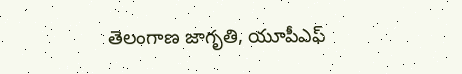తెలంగాణ జాగృతి, యూపీఎఫ్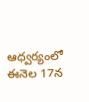ఆధ్వర్యంలో ఈనెల 17న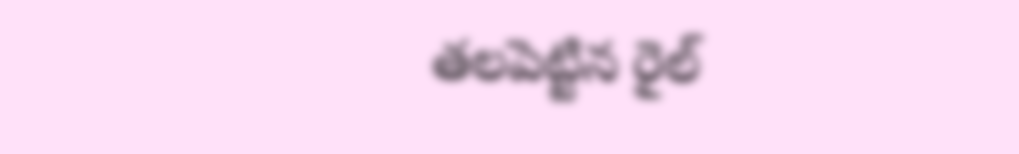తలపెట్టిన రైల్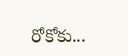రోకోకు...